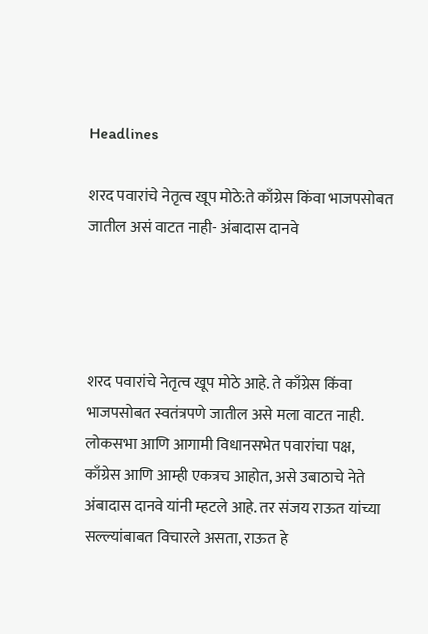Headlines

शरद पवारांचे नेतृत्व खूप मोठे:ते काँग्रेस किंवा भाजपसोबत जातील असं वाटत नाही- अंबादास दानवे




शरद पवारांचे नेतृत्व खूप मोठे आहे. ते काँग्रेस किंवा भाजपसोबत स्वतंत्रपणे जातील असे मला वाटत नाही. लोकसभा आणि आगामी विधानसभेत पवारांचा पक्ष, काँग्रेस आणि आम्ही एकत्रच आहोत, असे उबाठाचे नेते अंबादास दानवे यांनी म्हटले आहे. तर संजय राऊत यांच्या सल्ल्यांबाबत विचारले असता, राऊत हे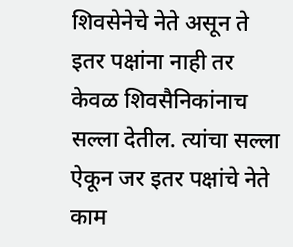शिवसेनेचे नेते असून ते इतर पक्षांना नाही तर केवळ शिवसैनिकांनाच सल्ला देतील. त्यांचा सल्ला ऐकून जर इतर पक्षांचे नेते काम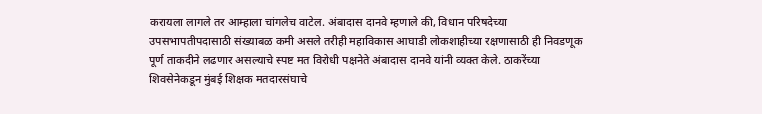करायला लागले तर आम्हाला चांगलेच वाटेल. अंबादास दानवे म्हणाले की, विधान परिषदेच्या उपसभापतीपदासाठी संख्याबळ कमी असले तरीही महाविकास आघाडी लोकशाहीच्या रक्षणासाठी ही निवडणूक पूर्ण ताकदीने लढणार असल्याचे स्पष्ट मत विरोधी पक्षनेते अंबादास दानवे यांनी व्यक्त केले. ठाकरेंच्या शिवसेनेकडून मुंबई शिक्षक मतदारसंघाचे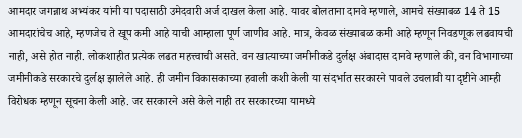आमदार जगन्नाथ अभ्यंकर यांनी या पदासाठी उमेदवारी अर्ज दाखल केला आहे. यावर बोलताना दानवे म्हणाले, आमचे संख्याबळ 14 ते 15 आमदारांचेच आहे, म्हणजेच ते खूप कमी आहे याची आम्हाला पूर्ण जाणीव आहे. मात्र, केवळ संख्याबळ कमी आहे म्हणून निवडणूक लढवायची नाही, असे होत नाही. लोकशाहीत प्रत्येक लढत महत्त्वाची असते. वन खात्याच्या जमीनीकडे दुर्लक्ष अंबादास दानवे म्हणाले की, वन विभागाच्या जमीनीकडे सरकारचे दुर्लक्ष झालेले आहे. ही जमीन विकासकाच्या हवाली कशी केली या संदर्भात सरकारने पावले उचलावी या दृष्टीने आम्ही विरोधक म्हणून सूचना केली आहे. जर सरकारने असे केले नाही तर सरकारच्या यामध्ये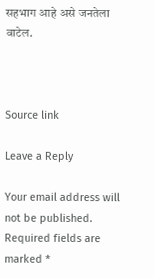सहभाग आहे असे जनतेला वाटेल.



Source link

Leave a Reply

Your email address will not be published. Required fields are marked *